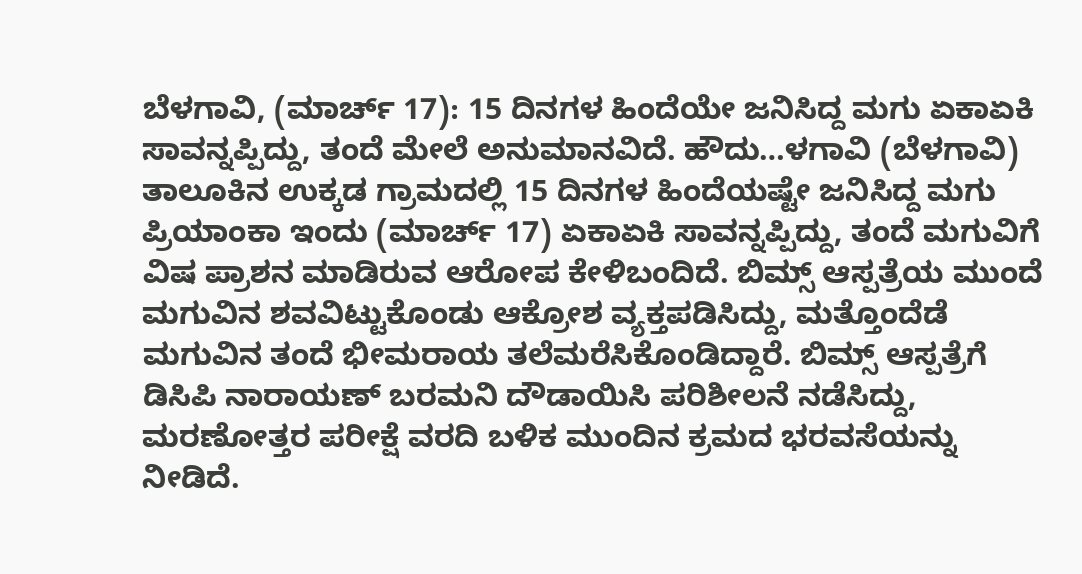ಬೆಳಗಾವಿ, (ಮಾರ್ಚ್ 17): 15 ದಿನಗಳ ಹಿಂದೆಯೇ ಜನಿಸಿದ್ದ ಮಗು ಏಕಾಏಕಿ ಸಾವನ್ನಪ್ಪಿದ್ದು, ತಂದೆ ಮೇಲೆ ಅನುಮಾನವಿದೆ. ಹೌದು…ಳಗಾವಿ (ಬೆಳಗಾವಿ) ತಾಲೂಕಿನ ಉಕ್ಕಡ ಗ್ರಾಮದಲ್ಲಿ 15 ದಿನಗಳ ಹಿಂದೆಯಷ್ಟೇ ಜನಿಸಿದ್ದ ಮಗು ಪ್ರಿಯಾಂಕಾ ಇಂದು (ಮಾರ್ಚ್ 17) ಏಕಾಏಕಿ ಸಾವನ್ನಪ್ಪಿದ್ದು, ತಂದೆ ಮಗುವಿಗೆ ವಿಷ ಪ್ರಾಶನ ಮಾಡಿರುವ ಆರೋಪ ಕೇಳಿಬಂದಿದೆ. ಬಿಮ್ಸ್ ಆಸ್ಪತ್ರೆಯ ಮುಂದೆ ಮಗುವಿನ ಶವವಿಟ್ಟುಕೊಂಡು ಆಕ್ರೋಶ ವ್ಯಕ್ತಪಡಿಸಿದ್ದು, ಮತ್ತೊಂದೆಡೆ ಮಗುವಿನ ತಂದೆ ಭೀಮರಾಯ ತಲೆಮರೆಸಿಕೊಂಡಿದ್ದಾರೆ. ಬಿಮ್ಸ್ ಆಸ್ಪತ್ರೆಗೆ ಡಿಸಿಪಿ ನಾರಾಯಣ್ ಬರಮನಿ ದೌಡಾಯಿಸಿ ಪರಿಶೀಲನೆ ನಡೆಸಿದ್ದು, ಮರಣೋತ್ತರ ಪರೀಕ್ಷೆ ವರದಿ ಬಳಿಕ ಮುಂದಿನ ಕ್ರಮದ ಭರವಸೆಯನ್ನು ನೀಡಿದೆ.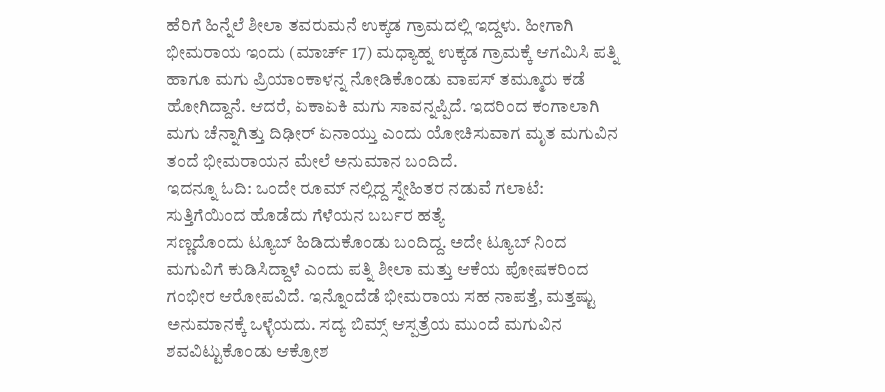ಹೆರಿಗೆ ಹಿನ್ನೆಲೆ ಶೀಲಾ ತವರುಮನೆ ಉಕ್ಕಡ ಗ್ರಾಮದಲ್ಲಿ ಇದ್ದಳು. ಹೀಗಾಗಿ ಭೀಮರಾಯ ಇಂದು (ಮಾರ್ಚ್ 17) ಮಧ್ಯಾಹ್ನ ಉಕ್ಕಡ ಗ್ರಾಮಕ್ಕೆ ಆಗಮಿಸಿ ಪತ್ನಿ ಹಾಗೂ ಮಗು ಪ್ರಿಯಾಂಕಾಳನ್ನ ನೋಡಿಕೊಂಡು ವಾಪಸ್ ತಮ್ಮೂರು ಕಡೆ ಹೋಗಿದ್ದಾನೆ. ಆದರೆ, ಏಕಾಏಕಿ ಮಗು ಸಾವನ್ನಪ್ಪಿದೆ. ಇದರಿಂದ ಕಂಗಾಲಾಗಿ ಮಗು ಚೆನ್ನಾಗಿತ್ತು ದಿಢೀರ್ ಏನಾಯ್ತು ಎಂದು ಯೋಚಿಸುವಾಗ ಮೃತ ಮಗುವಿನ ತಂದೆ ಭೀಮರಾಯನ ಮೇಲೆ ಅನುಮಾನ ಬಂದಿದೆ.
ಇದನ್ನೂ ಓದಿ: ಒಂದೇ ರೂಮ್ ನಲ್ಲಿದ್ದ ಸ್ನೇಹಿತರ ನಡುವೆ ಗಲಾಟೆ: ಸುತ್ತಿಗೆಯಿಂದ ಹೊಡೆದು ಗೆಳೆಯನ ಬರ್ಬರ ಹತ್ಯೆ
ಸಣ್ಣದೊಂದು ಟ್ಯೂಬ್ ಹಿಡಿದುಕೊಂಡು ಬಂದಿದ್ದ. ಅದೇ ಟ್ಯೂಬ್ ನಿಂದ ಮಗುವಿಗೆ ಕುಡಿಸಿದ್ದಾಳೆ ಎಂದು ಪತ್ನಿ ಶೀಲಾ ಮತ್ತು ಆಕೆಯ ಪೋಷಕರಿಂದ ಗಂಭೀರ ಆರೋಪವಿದೆ. ಇನ್ನೊಂದೆಡೆ ಭೀಮರಾಯ ಸಹ ನಾಪತ್ತೆ, ಮತ್ತಷ್ಟು ಅನುಮಾನಕ್ಕೆ ಒಳ್ಳೆಯದು. ಸದ್ಯ ಬಿಮ್ಸ್ ಆಸ್ಪತ್ರೆಯ ಮುಂದೆ ಮಗುವಿನ ಶವವಿಟ್ಟುಕೊಂಡು ಆಕ್ರೋಶ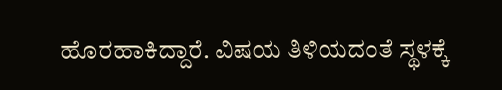ಹೊರಹಾಕಿದ್ದಾರೆ. ವಿಷಯ ತಿಳಿಯದಂತೆ ಸ್ಥಳಕ್ಕೆ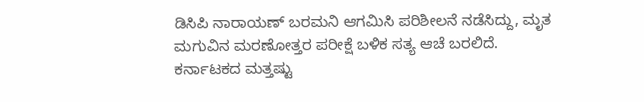ಡಿಸಿಪಿ ನಾರಾಯಣ್ ಬರಮನಿ ಆಗಮಿಸಿ ಪರಿಶೀಲನೆ ನಡೆಸಿದ್ದು, ಮೃತ ಮಗುವಿನ ಮರಣೋತ್ತರ ಪರೀಕ್ಷೆ ಬಳಿಕ ಸತ್ಯ ಆಚೆ ಬರಲಿದೆ.
ಕರ್ನಾಟಕದ ಮತ್ತಷ್ಟು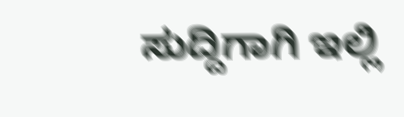ಸುದ್ದಿಗಾಗಿ ಇಲ್ಲಿ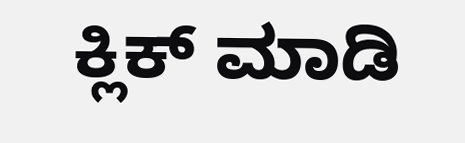ಕ್ಲಿಕ್ ಮಾಡಿ